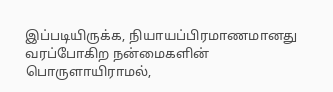இப்படியிருக்க, நியாயப்பிரமாணமானது வரப்போகிற நன்மைகளின் பொருளாயிராமல்,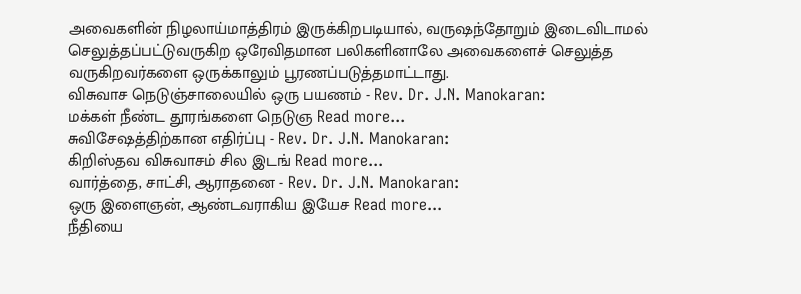அவைகளின் நிழலாய்மாத்திரம் இருக்கிறபடியால், வருஷந்தோறும் இடைவிடாமல் செலுத்தப்பட்டுவருகிற ஒரேவிதமான பலிகளினாலே அவைகளைச் செலுத்த வருகிறவர்களை ஒருக்காலும் பூரணப்படுத்தமாட்டாது.
விசுவாச நெடுஞ்சாலையில் ஒரு பயணம் - Rev. Dr. J.N. Manokaran:
மக்கள் நீண்ட தூரங்களை நெடுஞ Read more...
சுவிசேஷத்திற்கான எதிர்ப்பு - Rev. Dr. J.N. Manokaran:
கிறிஸ்தவ விசுவாசம் சில இடங் Read more...
வார்த்தை, சாட்சி, ஆராதனை - Rev. Dr. J.N. Manokaran:
ஒரு இளைஞன், ஆண்டவராகிய இயேச Read more...
நீதியை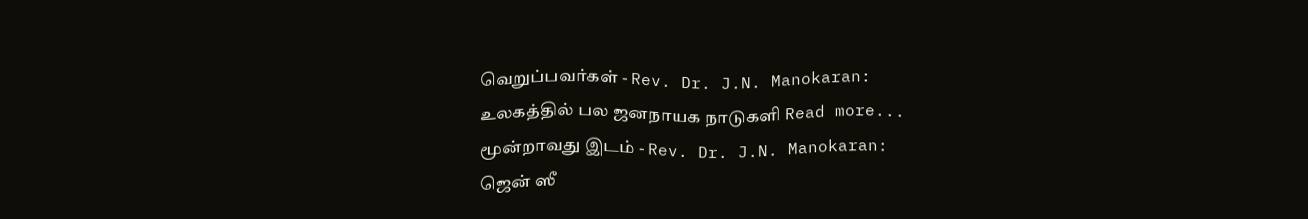வெறுப்பவர்கள் - Rev. Dr. J.N. Manokaran:
உலகத்தில் பல ஜனநாயக நாடுகளி Read more...
மூன்றாவது இடம் - Rev. Dr. J.N. Manokaran:
ஜென் ஸீ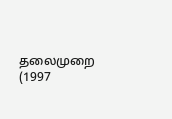தலைமுறை (1997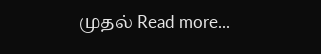முதல் Read more...